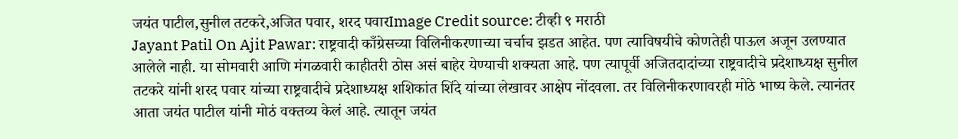जयंत पाटील,सुनील तटकरे,अजित पवार, शरद पवारImage Credit source: टीव्ही ९ मराठी
Jayant Patil On Ajit Pawar: राष्ट्रवादी काँग्रेसच्या विलिनीकरणाच्या चर्चाच झडत आहेत. पण त्याविषयीचे कोणतेही पाऊल अजून उलण्यात आलेले नाही. या सोमवारी आणि मंगळवारी काहीतरी ठोस असं बाहेर येण्याची शक्यता आहे. पण त्यापूर्वी अजितदादांच्या राष्ट्रवादीचे प्रदेशाध्यक्ष सुनील तटकरे यांनी शरद पवार यांच्या राष्ट्रवादीचे प्रदेशाध्यक्ष शशिकांत शिंदे यांच्या लेखावर आक्षेप नोंदवला. तर विलिनीकरणावरही मोठे भाष्य केले. त्यानंतर आता जयंत पाटील यांनी मोठं वक्तव्य केलं आहे. त्यातून जयंत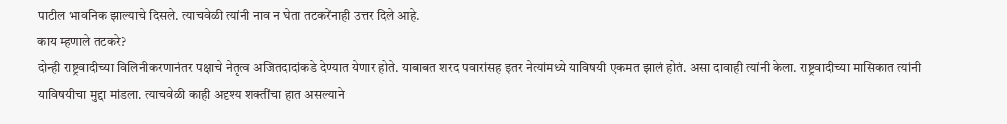पाटील भावनिक झाल्याचे दिसले. त्याचवेळी त्यांनी नाव न घेता तटकरेंनाही उत्तर दिले आहे.
काय म्हणाले तटकरे?
दोन्ही राष्ट्रवादीच्या विलिनीकरणानंतर पक्षाचे नेतृत्व अजितदादांकडे देण्यात येणार होते. याबाबत शरद पवारांसह इतर नेत्यांमध्ये याविषयी एकमत झालं होतं. असा दावाही त्यांनी केला. राष्ट्रवादीच्या मासिकात त्यांनी याविषयीचा मुद्दा मांडला. त्याचवेळी काही अदृश्य शक्तींचा हात असल्याने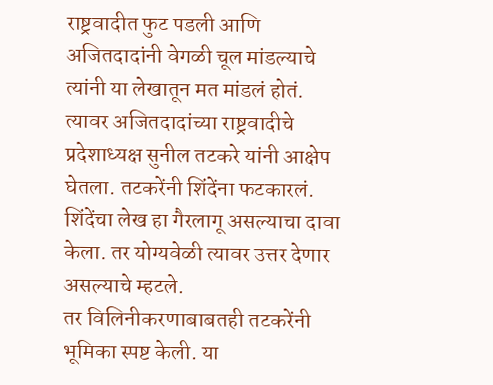राष्ट्रवादीत फुट पडली आणि अजितदादांनी वेगळी चूल मांडल्याचे त्यांनी या लेखातून मत मांडलं होतं. त्यावर अजितदादांच्या राष्ट्रवादीचे प्रदेशाध्यक्ष सुनील तटकरे यांनी आक्षेप घेतला. तटकरेंनी शिंदेंना फटकारलं. शिंदेंचा लेख हा गैरलागू असल्याचा दावा केला. तर योग्यवेळी त्यावर उत्तर देणार असल्याचे म्हटले.
तर विलिनीकरणाबाबतही तटकरेंनी भूमिका स्पष्ट केली. या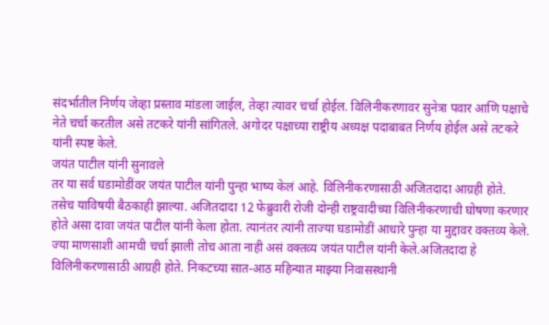संदर्भातील निर्णय जेव्हा प्रस्ताव मांडला जाईल, तेव्हा त्यावर चर्चा होईल. विलिनीकरणावर सुनेत्रा पवार आणि पक्षाचे नेते चर्चा करतील असे तटकरे यांनी सांगितले. अगोदर पक्षाच्या राष्ट्रीय अध्यक्ष पदाबाबत निर्णय होईल असे तटकरे यांनी स्पष्ट केले.
जयंत पाटील यांनी सुनावले
तर या सर्व घडामोडींवर जयंत पाटील यांनी पुन्हा भाष्य केलं आहे. विलिनीकरणासाठी अजितदादा आग्रही होते. तसेच याविषयी बैठकाही झाल्या. अजितदादा 12 फेब्रुवारी रोजी दोन्ही राष्ट्रवादीच्या विलिनीकरणाची घोषणा करणार होते असा दावा जयंत पाटील यांनी केला होता. त्यानंतर त्यांनी ताज्या घडामोडीं आधारे पुन्हा या मुद्दावर वक्तव्य केले.
ज्या माणसाशी आमची चर्चा झाली तोच आता नाही असं वक्तव्य जयंत पाटील यांनी केले.अजितदादा हे विलिनीकरणासाठी आग्रही होते. निकटच्या सात-आठ महिन्यात माझ्या निवासस्थानी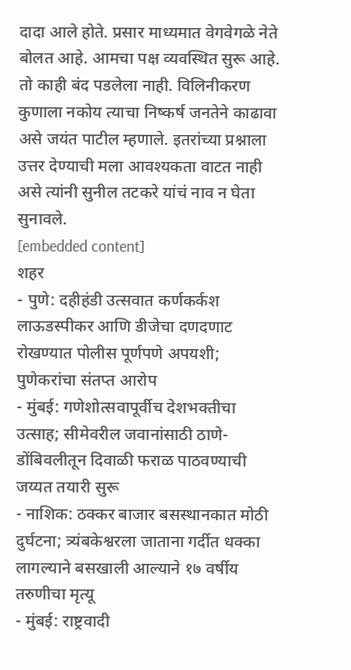दादा आले होते. प्रसार माध्यमात वेगवेगळे नेते बोलत आहे. आमचा पक्ष व्यवस्थित सुरू आहे. तो काही बंद पडलेला नाही. विलिनीकरण कुणाला नकोय त्याचा निष्कर्ष जनतेने काढावा असे जयंत पाटील म्हणाले. इतरांच्या प्रश्नाला उत्तर देण्याची मला आवश्यकता वाटत नाही असे त्यांनी सुनील तटकरे यांचं नाव न घेता सुनावले.
[embedded content]
शहर
- पुणे: दहीहंडी उत्सवात कर्णकर्कश लाऊडस्पीकर आणि डीजेचा दणदणाट रोखण्यात पोलीस पूर्णपणे अपयशी; पुणेकरांचा संतप्त आरोप
- मुंबई: गणेशोत्सवापूर्वीच देशभक्तीचा उत्साह; सीमेवरील जवानांसाठी ठाणे-डोंबिवलीतून दिवाळी फराळ पाठवण्याची जय्यत तयारी सुरू
- नाशिक: ठक्कर बाजार बसस्थानकात मोठी दुर्घटना; त्र्यंबकेश्वरला जाताना गर्दीत धक्का लागल्याने बसखाली आल्याने १७ वर्षीय तरुणीचा मृत्यू
- मुंबई: राष्ट्रवादी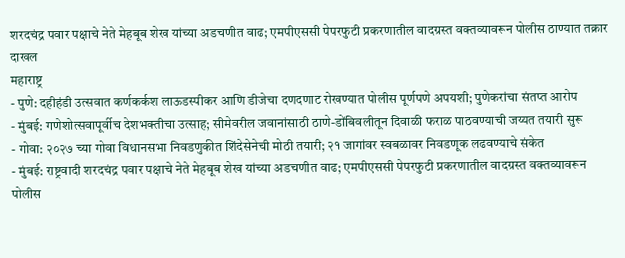शरदचंद्र पवार पक्षाचे नेते मेहबूब शेख यांच्या अडचणीत वाढ; एमपीएससी पेपरफुटी प्रकरणातील वादग्रस्त वक्तव्यावरून पोलीस ठाण्यात तक्रार दाखल
महाराष्ट्र
- पुणे: दहीहंडी उत्सवात कर्णकर्कश लाऊडस्पीकर आणि डीजेचा दणदणाट रोखण्यात पोलीस पूर्णपणे अपयशी; पुणेकरांचा संतप्त आरोप
- मुंबई: गणेशोत्सवापूर्वीच देशभक्तीचा उत्साह; सीमेवरील जवानांसाठी ठाणे-डोंबिवलीतून दिवाळी फराळ पाठवण्याची जय्यत तयारी सुरू
- गोवा: २०२७ च्या गोवा विधानसभा निवडणुकीत शिंदेसेनेची मोठी तयारी; २१ जागांवर स्वबळावर निवडणूक लढवण्याचे संकेत
- मुंबई: राष्ट्रवादी शरदचंद्र पवार पक्षाचे नेते मेहबूब शेख यांच्या अडचणीत वाढ; एमपीएससी पेपरफुटी प्रकरणातील वादग्रस्त वक्तव्यावरून पोलीस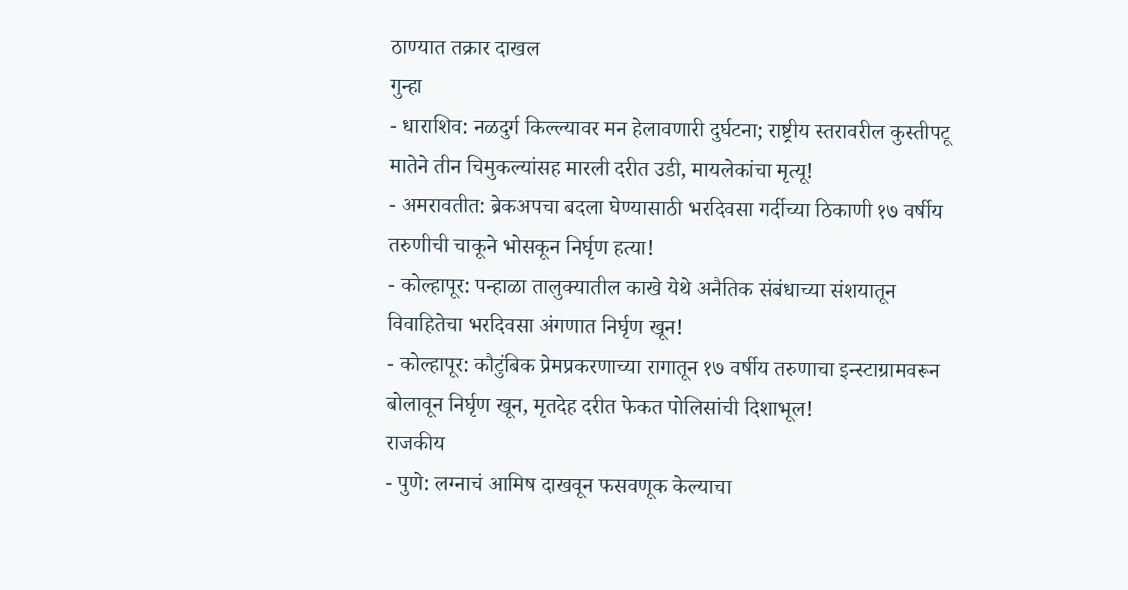ठाण्यात तक्रार दाखल
गुन्हा
- धाराशिव: नळदुर्ग किल्ल्यावर मन हेलावणारी दुर्घटना; राष्ट्रीय स्तरावरील कुस्तीपटू मातेने तीन चिमुकल्यांसह मारली दरीत उडी, मायलेकांचा मृत्यू!
- अमरावतीत: ब्रेकअपचा बदला घेण्यासाठी भरदिवसा गर्दीच्या ठिकाणी १७ वर्षीय तरुणीची चाकूने भोसकून निर्घृण हत्या!
- कोल्हापूर: पन्हाळा तालुक्यातील काखे येथे अनैतिक संबंधाच्या संशयातून विवाहितेचा भरदिवसा अंगणात निर्घृण खून!
- कोल्हापूर: कौटुंबिक प्रेमप्रकरणाच्या रागातून १७ वर्षीय तरुणाचा इन्स्टाग्रामवरून बोलावून निर्घृण खून, मृतदेह दरीत फेकत पोलिसांची दिशाभूल!
राजकीय
- पुणे: लग्नाचं आमिष दाखवून फसवणूक केल्याचा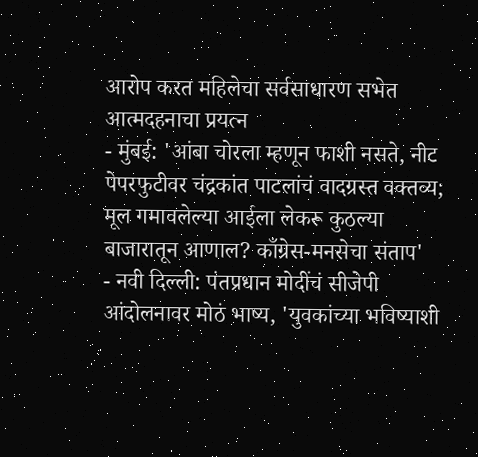आरोप करत महिलेचा सर्वसाधारण सभेत आत्मदहनाचा प्रयत्न
- मुंबई: 'आंबा चोरला म्हणून फाशी नसते, नीट पेपरफुटीवर चंद्रकांत पाटलांचं वादग्रस्त वक्तव्य; मूल गमावलेल्या आईला लेकरू कुठल्या बाजारातून आणाल? काँग्रेस-मनसेचा संताप'
- नवी दिल्ली: पंतप्रधान मोदींचं सीजेपी आंदोलनावर मोठं भाष्य, 'युवकांच्या भविष्याशी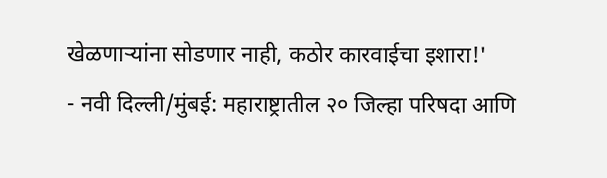खेळणाऱ्यांना सोडणार नाही, कठोर कारवाईचा इशारा!'
- नवी दिल्ली/मुंबई: महाराष्ट्रातील २० जिल्हा परिषदा आणि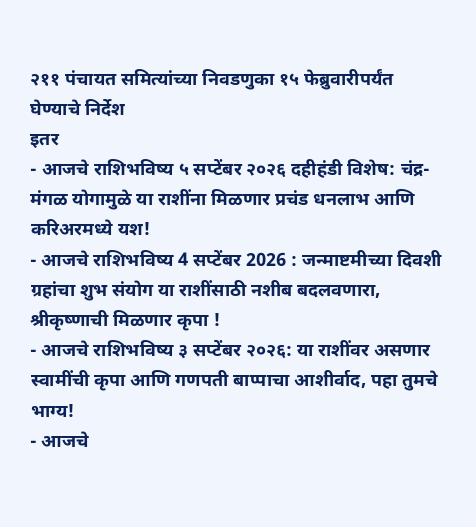२११ पंचायत समित्यांच्या निवडणुका १५ फेब्रुवारीपर्यंत घेण्याचे निर्देश
इतर
- आजचे राशिभविष्य ५ सप्टेंबर २०२६ दहीहंडी विशेष: चंद्र-मंगळ योगामुळे या राशींना मिळणार प्रचंड धनलाभ आणि करिअरमध्ये यश!
- आजचे राशिभविष्य 4 सप्टेंबर 2026 : जन्माष्टमीच्या दिवशी ग्रहांचा शुभ संयोग या राशींसाठी नशीब बदलवणारा, श्रीकृष्णाची मिळणार कृपा !
- आजचे राशिभविष्य ३ सप्टेंबर २०२६: या राशींवर असणार स्वामींची कृपा आणि गणपती बाप्पाचा आशीर्वाद, पहा तुमचे भाग्य!
- आजचे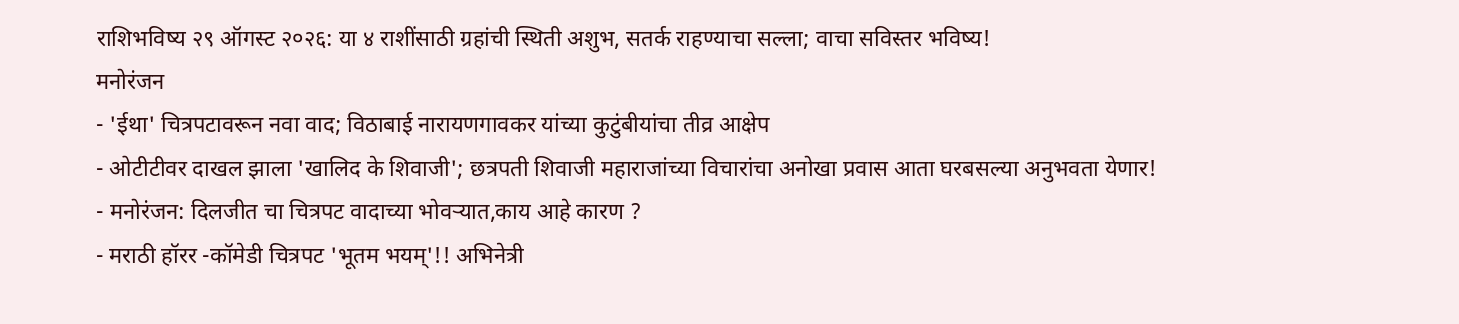राशिभविष्य २९ ऑगस्ट २०२६: या ४ राशींसाठी ग्रहांची स्थिती अशुभ, सतर्क राहण्याचा सल्ला; वाचा सविस्तर भविष्य!
मनोरंजन
- 'ईथा' चित्रपटावरून नवा वाद; विठाबाई नारायणगावकर यांच्या कुटुंबीयांचा तीव्र आक्षेप
- ओटीटीवर दाखल झाला 'खालिद के शिवाजी'; छत्रपती शिवाजी महाराजांच्या विचारांचा अनोखा प्रवास आता घरबसल्या अनुभवता येणार!
- मनोरंजन: दिलजीत चा चित्रपट वादाच्या भोवऱ्यात,काय आहे कारण ?
- मराठी हॉरर -कॉमेडी चित्रपट 'भूतम भयम्'!! अभिनेत्री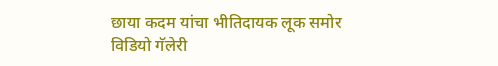छाया कदम यांचा भीतिदायक लूक समोर
विडियो गॅलेरी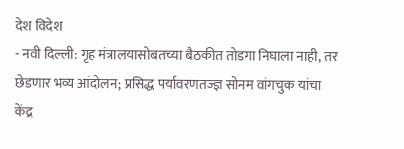देश विदेश
- नवी दिल्ली: गृह मंत्रालयासोबतच्या बैठकीत तोडगा निघाला नाही, तर छेडणार भव्य आंदोलन; प्रसिद्ध पर्यावरणतज्ज्ञ सोनम वांगचुक यांचा केंद्र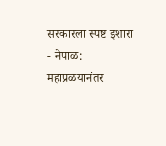सरकारला स्पष्ट इशारा
- नेपाळ: महाप्रळयानंतर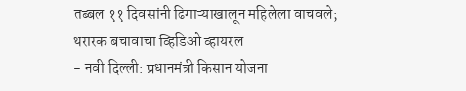तब्बल ११ दिवसांनी ढिगाऱ्याखालून महिलेला वाचवले; थरारक बचावाचा व्हिडिओ व्हायरल
- नवी दिल्ली: प्रधानमंत्री किसान योजना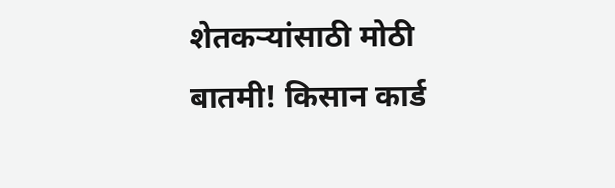शेतकऱ्यांसाठी मोठी बातमी! किसान कार्ड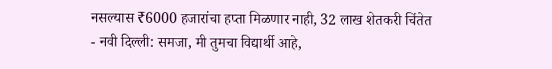नसल्यास ₹6000 हजारांचा हप्ता मिळणार नाही, 32 लाख शेतकरी चिंतेत
- नवी दिल्ली: समजा, मी तुमचा विद्यार्थी आहे,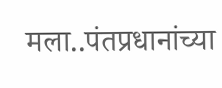मला..पंतप्रधानांच्या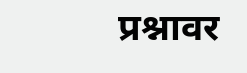प्रश्नावर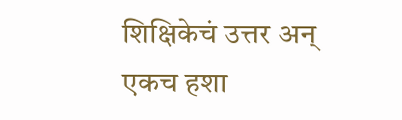शिक्षिकेचं उत्तर अन् एकच हशा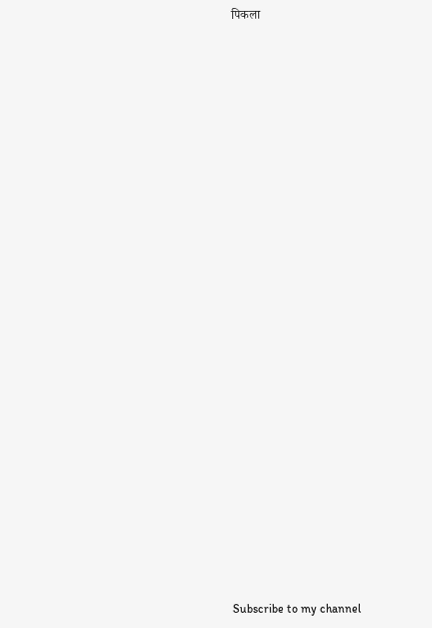पिकला


























Subscribe to my channel